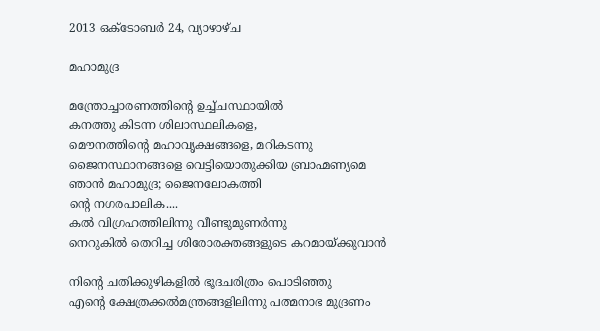2013 ഒക്‌ടോബർ 24, വ്യാഴാഴ്‌ച

മഹാമുദ്ര

മന്ത്രോച്ചാരണത്തിന്റെ ഉച്ച്ചസ്ഥായില്‍
കനത്തു കിടന്ന ശിലാസ്ഥലികളെ,
മൌനത്തിന്റെ മഹാവൃക്ഷങ്ങളെ, മറികടന്നു
ജൈനസ്ഥാനങ്ങളെ വെട്ടിയൊതുക്കിയ ബ്രാഹ്മണ്യമെ
ഞാന്‍ മഹാമുദ്ര; ജൈനലോകത്തി
ന്‍റെ നഗരപാലിക....
കല്‍ വിഗ്രഹത്തിലിന്നു വീണ്ടുമുണര്‍ന്നു
നെറുകില്‍ തെറിച്ച ശിരോരക്തങ്ങളുടെ കറമായ്ക്കുവാന്‍

നിന്റെ ചതിക്കുഴികളില്‍ ഭൂദചരിത്രം പൊടിഞ്ഞു
എന്റെ ക്ഷേത്രക്കല്‍മന്ത്രങ്ങളിലിന്നു പത്മനാഭ മുദ്രണം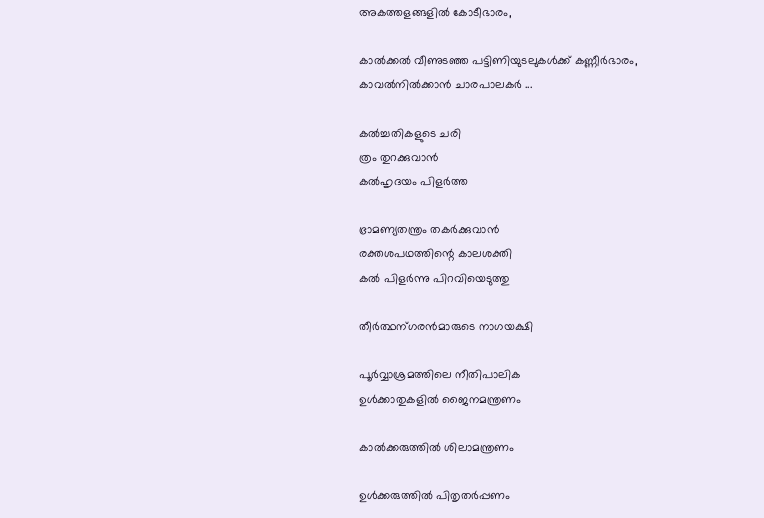അകത്തളങ്ങളില്‍ കോടീഭാരം,

കാല്‍ക്കല്‍ വീണുടഞ്ഞ പട്ടിണിയുടലുകള്‍ക്ക് കണ്ണീര്‍ഭാരം,
കാവല്‍നില്‍ക്കാന്‍ ചാരപാലകര്‍ ...

കല്‍ച്ചതികളുടെ ചരി
ത്രം തുറക്കുവാന്‍
കല്‍ഹൃദയം പിളര്‍ത്ത

ഭ്രാമണ്യതന്ത്രം തകര്‍ക്കുവാന്‍
രക്തശപഥത്തിന്റെ കാലശക്തി
കല്‍ പിളര്‍ന്നു പിറവിയെടുത്തു

തീര്‍ത്ഥന്ഗരന്‍മാരുടെ നാഗയക്ഷി

പൂര്‍വ്വാശ്രമത്തിലെ നീതിപാലിക
ഉള്‍ക്കാതുകളില്‍ ജൈനമന്ത്രണം

കാല്‍ക്കരുത്തില്‍ ശിലാമന്ത്രണം

ഉള്‍ക്കരുത്തില്‍ പിതൃതര്‍പ്പണം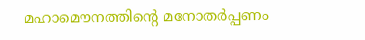മഹാമൌനത്തിന്റെ മനോതര്‍പ്പണം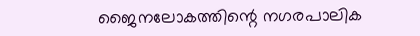ജൈനലോകത്തിന്റെ നഗരപാലിക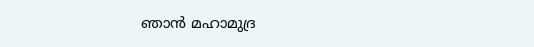ഞാന്‍ മഹാമുദ്ര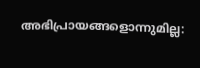അഭിപ്രായങ്ങളൊന്നുമില്ല: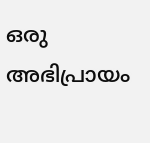ഒരു അഭിപ്രായം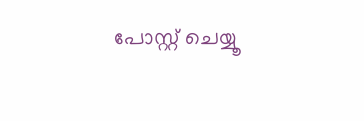പോസ്റ്റ് ചെയ്യൂ